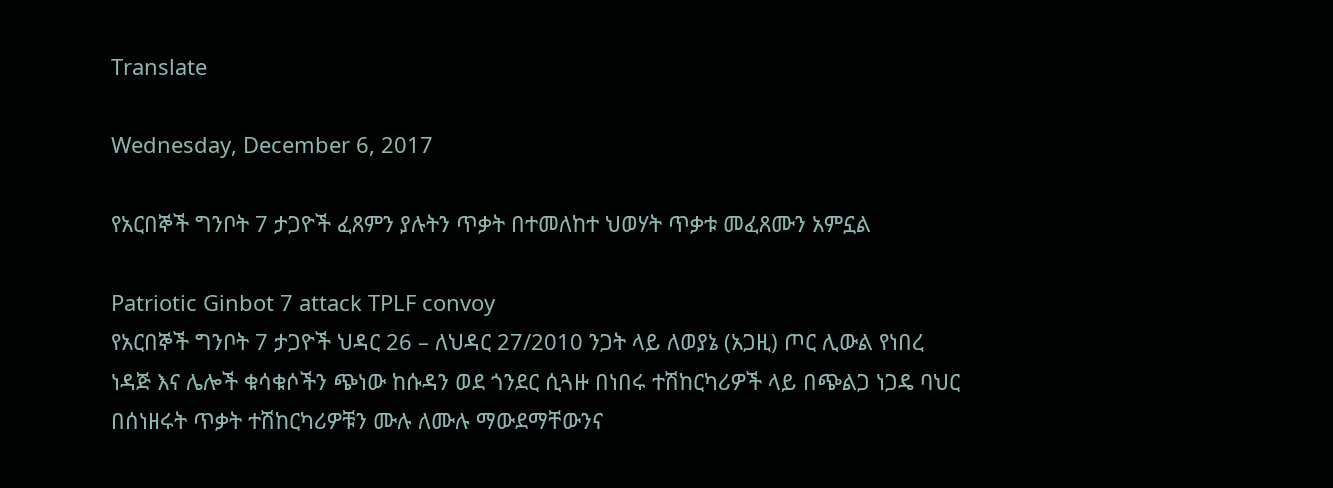Translate

Wednesday, December 6, 2017

የአርበኞች ግንቦት 7 ታጋዮች ፈጸምን ያሉትን ጥቃት በተመለከተ ህወሃት ጥቃቱ መፈጸሙን አምኗል

Patriotic Ginbot 7 attack TPLF convoy
የአርበኞች ግንቦት 7 ታጋዮች ህዳር 26 – ለህዳር 27/2010 ንጋት ላይ ለወያኔ (አጋዚ) ጦር ሊውል የነበረ ነዳጅ እና ሌሎች ቁሳቁሶችን ጭነው ከሱዳን ወደ ጎንደር ሲጓዙ በነበሩ ተሽከርካሪዎች ላይ በጭልጋ ነጋዴ ባህር በሰነዘሩት ጥቃት ተሽከርካሪዎቹን ሙሉ ለሙሉ ማውደማቸውንና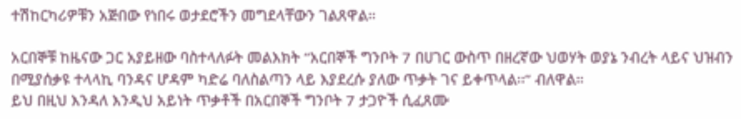ተሽከርካሪዎቹን አጅበው የነበሩ ወታደሮችን መግደላቸውን ገልጸዋል።

አርበኞቹ ከዜናው ጋር አያይዘው ባስተላለፉት መልእክት “አርበኞች ግንቦት 7 በሀገር ውስጥ በዘረኛው ህወሃት ወያኔ ንብረት ላይና ህዝብን በሚያሰቃዩ ተላላኪ ባንዳና ሆዳም ካድሬ ባለስልጣን ላይ እያደረሱ ያለው ጥቃት ገና ይቀጥላል፡፡” ብለዋል።
ይህ በዚህ እንዳለ እንዲህ አይነት ጥቃቶች በአርበኞች ግንቦት 7 ታጋዮች ሲፈጸሙ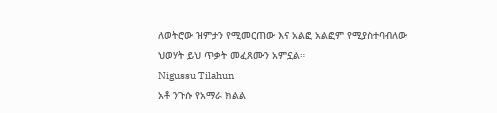ለወትሮው ዝምታን የሚመርጠው እና አልፎ አልፎም የሚያስተባብለው ህወሃት ይህ ጥቃት መፈጸሙን አምኗል።
Nigussu Tilahun
አቶ ንጉሱ የአማራ ክልል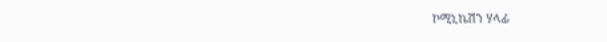ኮሚኒኬሽን ሃላፊ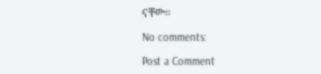ናቸው።

No comments:

Post a Comment